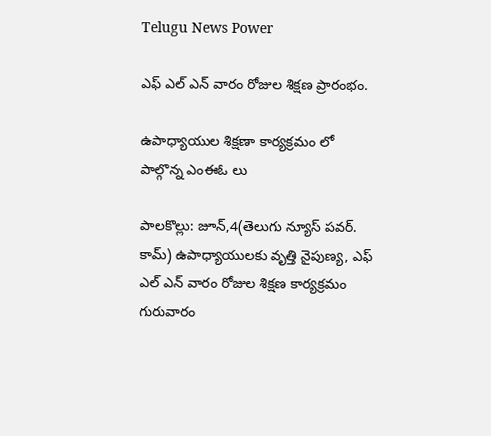Telugu News Power

ఎఫ్ ఎల్ ఎన్ వారం రోజుల శిక్షణ ప్రారంభం.

ఉపాధ్యాయుల శిక్షణా కార్యక్రమం లో పాల్గొన్న ఎంఈఓ లు

పాలకొల్లు: జూన్,4(తెలుగు న్యూస్ పవర్. కామ్) ఉపాధ్యాయులకు వృత్తి నైపుణ్య, ఎఫ్ ఎల్ ఎన్ వారం రోజుల శిక్షణ కార్యక్రమం గురువారం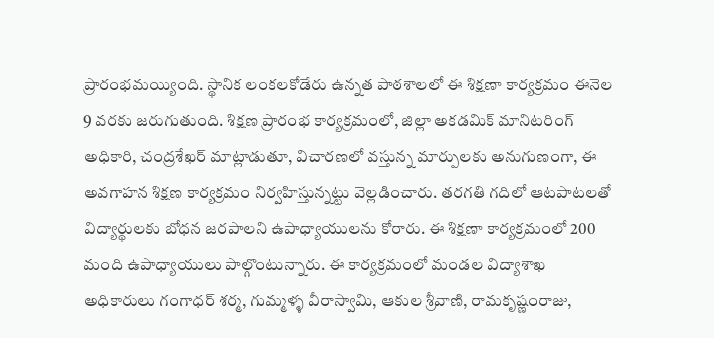ప్రారంభమయ్యింది. స్థానిక లంకలకోడేరు ఉన్నత పాఠశాలలో ఈ శిక్షణా కార్యక్రమం ఈనెల 9 వరకు జరుగుతుంది. శిక్షణ ప్రారంభ కార్యక్రమంలో, జిల్లా అకడమిక్ మానిటరింగ్ అధికారి, చంద్రశేఖర్ మాట్లాడుతూ, విచారణలో వస్తున్న మార్పులకు అనుగుణంగా, ఈ అవగాహన శిక్షణ కార్యక్రమం నిర్వహిస్తున్నట్టు వెల్లడించారు. తరగతి గదిలో ఆటపాటలతో విద్యార్థులకు బోధన జరపాలని ఉపాధ్యాయులను కోరారు. ఈ శిక్షణా కార్యక్రమంలో 200 మంది ఉపాధ్యాయులు పాల్గొంటున్నారు. ఈ కార్యక్రమంలో మండల విద్యాశాఖ అధికారులు గంగాధర్ శర్మ, గుమ్మళ్ళ వీరాస్వామి, ఆకుల శ్రీవాణి, రామకృష్ణంరాజు,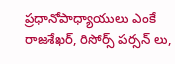ప్రధానోపాధ్యాయులు ఎంకే రాజశేఖర్, రిసోర్స్ పర్సన్ లు,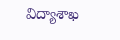విద్యాశాఖ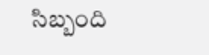సిబ్బంది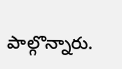పాల్గొన్నారు.